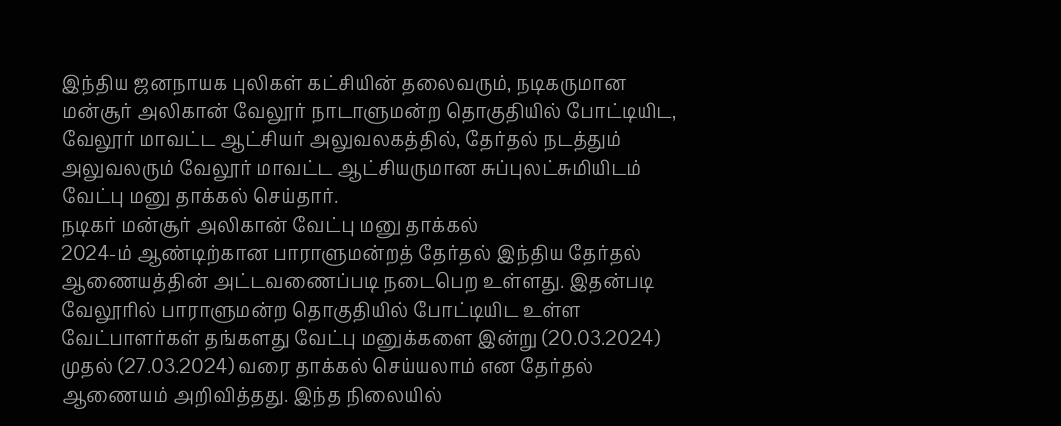இந்திய ஜனநாயக புலிகள் கட்சியின் தலைவரும், நடிகருமான மன்சூர் அலிகான் வேலூர் நாடாளுமன்ற தொகுதியில் போட்டியிட, வேலூர் மாவட்ட ஆட்சியர் அலுவலகத்தில், தேர்தல் நடத்தும் அலுவலரும் வேலூர் மாவட்ட ஆட்சியருமான சுப்புலட்சுமியிடம் வேட்பு மனு தாக்கல் செய்தார்.
நடிகர் மன்சூர் அலிகான் வேட்பு மனு தாக்கல்
2024-ம் ஆண்டிற்கான பாராளுமன்றத் தேர்தல் இந்திய தேர்தல் ஆணையத்தின் அட்டவணைப்படி நடைபெற உள்ளது. இதன்படி வேலூரில் பாராளுமன்ற தொகுதியில் போட்டியிட உள்ள வேட்பாளர்கள் தங்களது வேட்பு மனுக்களை இன்று (20.03.2024) முதல் (27.03.2024) வரை தாக்கல் செய்யலாம் என தேர்தல் ஆணையம் அறிவித்தது. இந்த நிலையில்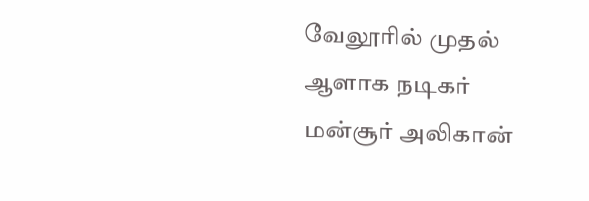வேலூரில் முதல் ஆளாக நடிகர் மன்சூர் அலிகான்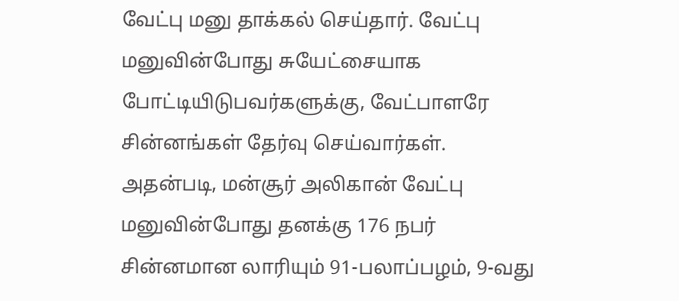வேட்பு மனு தாக்கல் செய்தார். வேட்பு மனுவின்போது சுயேட்சையாக போட்டியிடுபவர்களுக்கு, வேட்பாளரே சின்னங்கள் தேர்வு செய்வார்கள். அதன்படி, மன்சூர் அலிகான் வேட்பு மனுவின்போது தனக்கு 176 நபர் சின்னமான லாரியும் 91-பலாப்பழம், 9-வது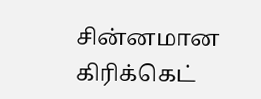சின்னமான கிரிக்கெட்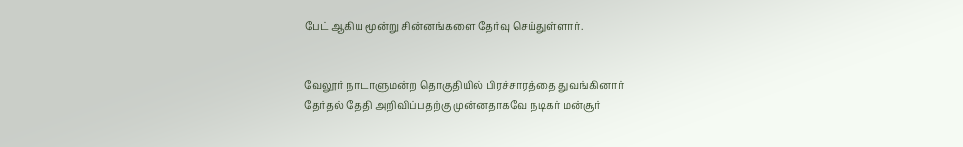பேட் ஆகிய மூன்று சின்னங்களை தேர்வு செய்துள்ளார்.


வேலூர் நாடாளுமன்ற தொகுதியில் பிரச்சாரத்தை துவங்கினார்
தேர்தல் தேதி அறிவிப்பதற்கு முன்னதாகவே நடிகர் மன்சூர்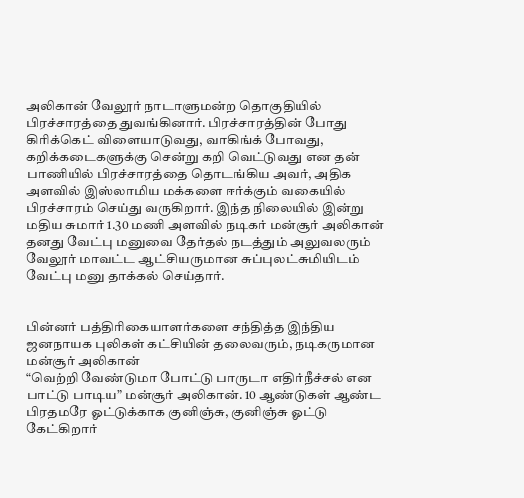அலிகான் வேலூர் நாடாளுமன்ற தொகுதியில் பிரச்சாரத்தை துவங்கினார். பிரச்சாரத்தின் போது கிரிக்கெட் விளையாடுவது, வாகிங்க் போவது, கறிக்கடைகளுக்கு சென்று கறி வெட்டுவது என தன் பாணியில் பிரச்சாரத்தை தொடங்கிய அவர், அதிக அளவில் இஸ்லாமிய மக்களை ஈர்க்கும் வகையில் பிரச்சாரம் செய்து வருகிறார். இந்த நிலையில் இன்று மதிய சுமார் 1.30 மணி அளவில் நடிகர் மன்சூர் அலிகான் தனது வேட்பு மனுவை தேர்தல் நடத்தும் அலுவலரும் வேலூர் மாவட்ட ஆட்சியருமான சுப்புலட்சுமியிடம் வேட்பு மனு தாக்கல் செய்தார்.


பின்னர் பத்திரிகையாளர்களை சந்தித்த இந்திய ஜனநாயக புலிகள் கட்சியின் தலைவரும், நடிகருமான மன்சூர் அலிகான்
“வெற்றி வேண்டுமா போட்டு பாருடா எதிர்நீச்சல் என பாட்டு பாடிய” மன்சூர் அலிகான். 10 ஆண்டுகள் ஆண்ட பிரதமரே ஓட்டுக்காக குனிஞ்சு, குனிஞ்சு ஓட்டு கேட்கிறார்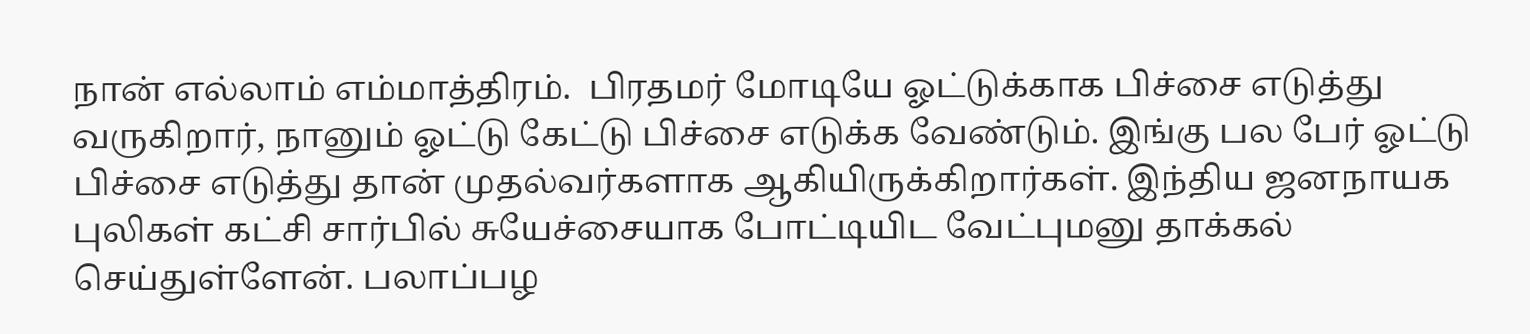நான் எல்லாம் எம்மாத்திரம்.  பிரதமர் மோடியே ஓட்டுக்காக பிச்சை எடுத்து வருகிறார், நானும் ஓட்டு கேட்டு பிச்சை எடுக்க வேண்டும். இங்கு பல பேர் ஓட்டு பிச்சை எடுத்து தான் முதல்வர்களாக ஆகியிருக்கிறார்கள். இந்திய ஜனநாயக புலிகள் கட்சி சார்பில் சுயேச்சையாக போட்டியிட வேட்புமனு தாக்கல் செய்துள்ளேன். பலாப்பழ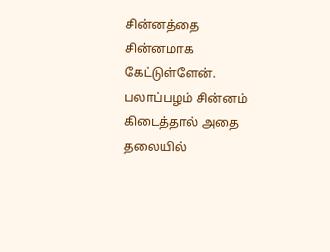சின்னத்தை சின்னமாக கேட்டுள்ளேன். பலாப்பழம் சின்னம் கிடைத்தால் அதை தலையில்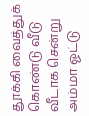தூக்கி வைத்துக் கொண்டு வீடு வீடாக சென்று அம்மா ஓட்டு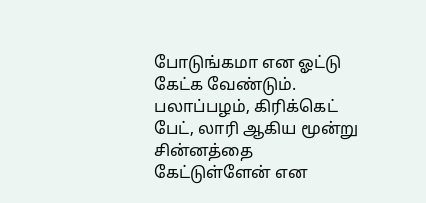போடுங்கமா என ஓட்டு கேட்க வேண்டும். பலாப்பழம், கிரிக்கெட் பேட், லாரி ஆகிய மூன்று சின்னத்தை கேட்டுள்ளேன் என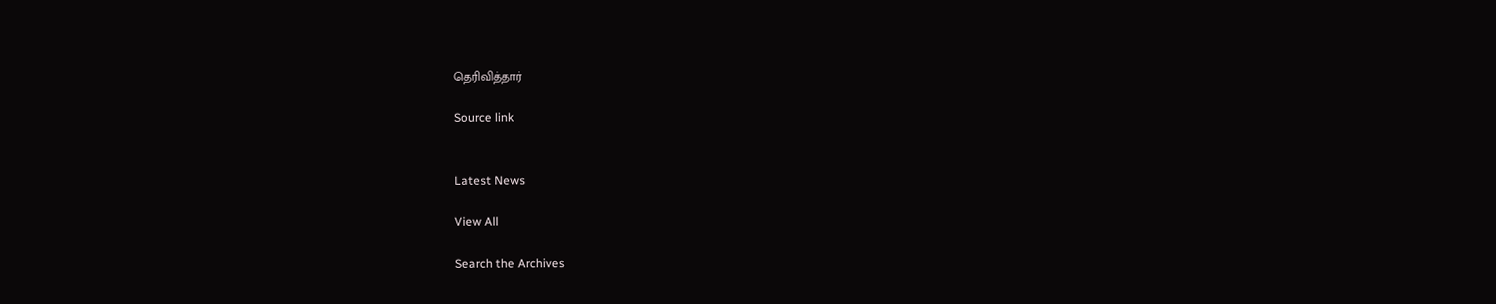தெரிவித்தார்

Source link


Latest News

View All

Search the Archives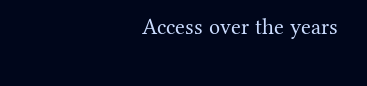Access over the years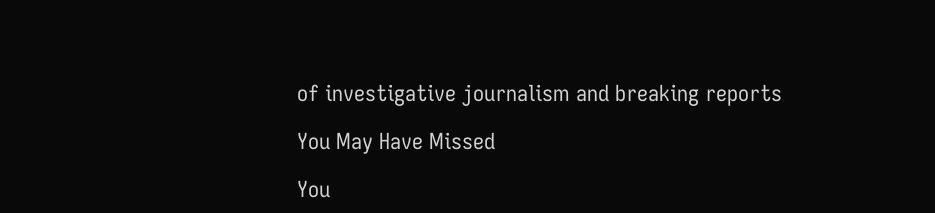of investigative journalism and breaking reports

You May Have Missed

You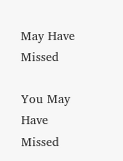May Have Missed

You May Have Missed